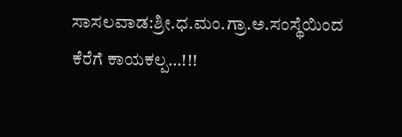ಸಾಸಲವಾಡ:ಶ್ರೀ.ಧ.ಮಂ.ಗ್ರಾ.ಅ.ಸಂಸ್ಥೆಯಿಂದ ಕೆರೆಗೆ ಕಾಯಕಲ್ಪ…!!!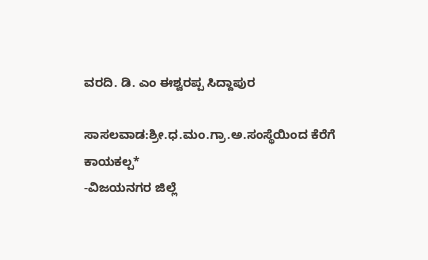ವರದಿ. ಡಿ. ಎಂ ಈಶ್ವರಪ್ಪ ಸಿದ್ದಾಪುರ

ಸಾಸಲವಾಡ:ಶ್ರೀ.ಧ.ಮಂ.ಗ್ರಾ.ಅ.ಸಂಸ್ಥೆಯಿಂದ ಕೆರೆಗೆ ಕಾಯಕಲ್ಪ*
-ವಿಜಯನಗರ ಜಿಲ್ಲೆ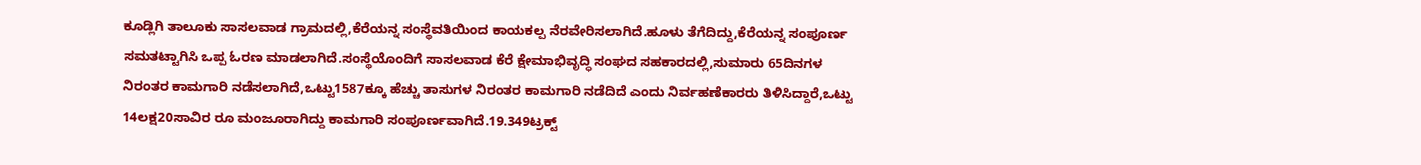ಕೂಡ್ಲಿಗಿ ತಾಲೂಕು ಸಾಸಲವಾಡ ಗ್ರಾಮದಲ್ಲಿ,ಕೆರೆಯನ್ನ ಸಂಸ್ಥೆವತಿಯಿಂದ ಕಾಯಕಲ್ಪ ನೆರವೇರಿಸಲಾಗಿದೆ.ಹೂಳು ತೆಗೆದಿದ್ದು,ಕೆರೆಯನ್ನ ಸಂಪೂರ್ಣ ಸಮತಟ್ಟಾಗಿಸಿ ಒಪ್ಪ ಓರಣ ಮಾಡಲಾಗಿದೆ.ಸಂಸ್ಥೆಯೊಂದಿಗೆ ಸಾಸಲವಾಡ ಕೆರೆ ಕ್ಷೇಮಾಭಿವೃದ್ಧಿ ಸಂಘದ ಸಹಕಾರದಲ್ಲಿ,ಸುಮಾರು 65ದಿನಗಳ ನಿರಂತರ ಕಾಮಗಾರಿ ನಡೆಸಲಾಗಿದೆ,ಒಟ್ಟು1587ಕ್ಕೂ ಹೆಚ್ಚು ತಾಸುಗಳ ನಿರಂತರ ಕಾಮಗಾರಿ ನಡೆದಿದೆ ಎಂದು ನಿರ್ವಹಣೆಕಾರರು ತಿಳಿಸಿದ್ದಾರೆ,ಒಟ್ಟು 14ಲಕ್ಷ20ಸಾವಿರ ರೂ ಮಂಜೂರಾಗಿದ್ದು ಕಾಮಗಾರಿ ಸಂಪೂರ್ಣವಾಗಿದೆ.19.349ಟ್ರ‍ಕ್ಟ್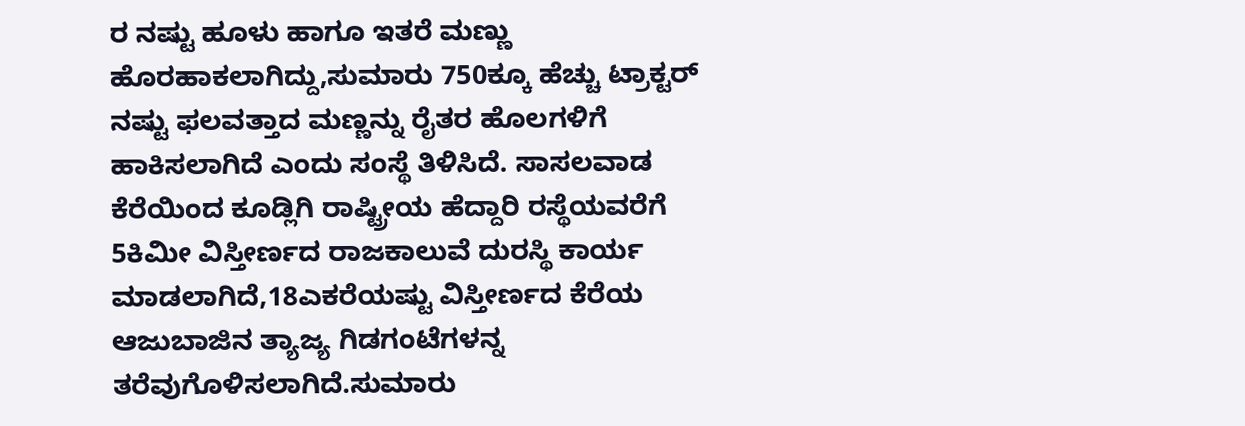ರ ನಷ್ಟು ಹೂಳು ಹಾಗೂ ಇತರೆ ಮಣ್ಣು ಹೊರಹಾಕಲಾಗಿದ್ದು,ಸುಮಾರು 750ಕ್ಕೂ ಹೆಚ್ಚು ಟ್ರಾಕ್ಟರ್ ನಷ್ಟು ಫಲವತ್ತಾದ ಮಣ್ಣನ್ನು ರೈತರ ಹೊಲಗಳಿಗೆ ಹಾಕಿಸಲಾಗಿದೆ ಎಂದು ಸಂಸ್ಥೆ ತಿಳಿಸಿದೆ. ಸಾಸಲವಾಡ ಕೆರೆಯಿಂದ ಕೂಡ್ಲಿಗಿ ರಾಷ್ಟ್ರೀಯ ಹೆದ್ದಾರಿ ರಸ್ಥೆಯವರೆಗೆ 5ಕಿಮೀ ವಿಸ್ತೀರ್ಣದ ರಾಜಕಾಲುವೆ ದುರಸ್ಥಿ ಕಾರ್ಯ ಮಾಡಲಾಗಿದೆ,18ಎಕರೆಯಷ್ಟು ವಿಸ್ತೀರ್ಣದ ಕೆರೆಯ ಆಜುಬಾಜಿನ ತ್ಯಾಜ್ಯ ಗಿಡಗಂಟೆಗಳನ್ನ ತರೆವುಗೊಳಿಸಲಾಗಿದೆ.ಸುಮಾರು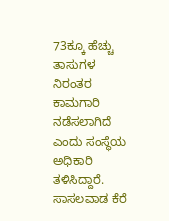73ಕ್ಕೂ ಹೆಚ್ಚು ತಾಸುಗಳ ನಿರಂತರ ಕಾಮಗಾರಿ ನಡೆಸಲಾಗಿದೆ ಎಂದು ಸಂಸ್ಥೆಯ ಅಧಿಕಾರಿ ತಳಿಸಿದ್ದಾರೆ.
ಸಾಸಲವಾಡ ಕೆರೆ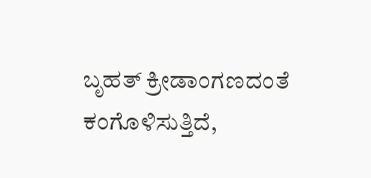ಬೃಹತ್ ಕ್ರೀಡಾಂಗಣದಂತೆ ಕಂಗೊಳಿಸುತ್ತಿದೆ,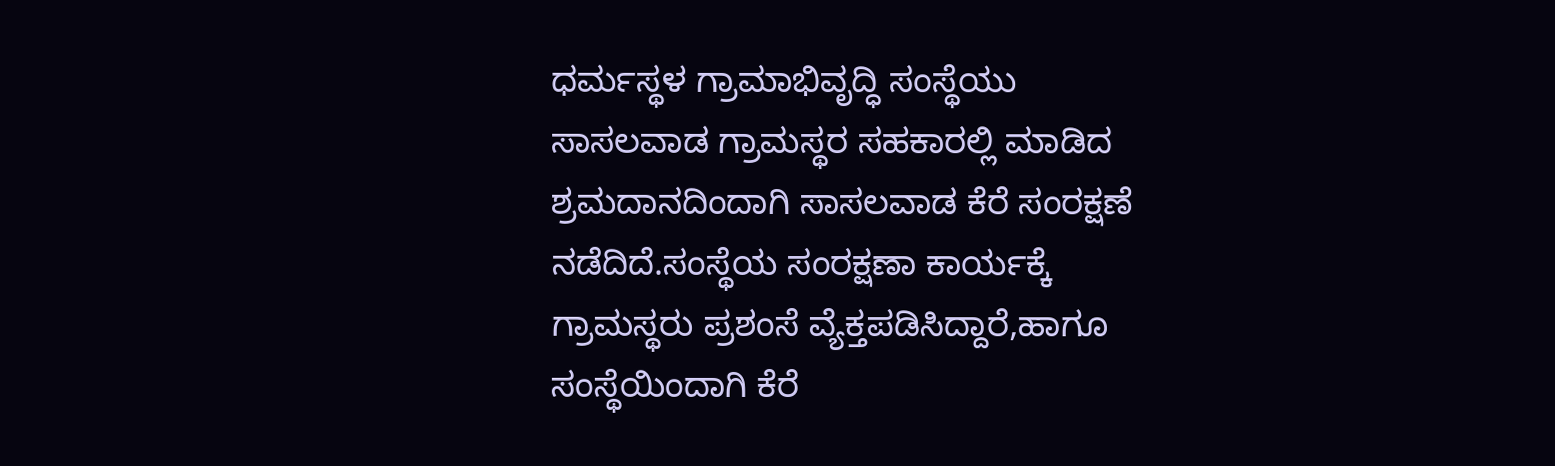ಧರ್ಮಸ್ಥಳ ಗ್ರ‌ಾಮಾಭಿವೃದ್ಧಿ ಸಂಸ್ಥೆಯು ಸಾಸಲವಾಡ ಗ್ರಾಮಸ್ಥರ ಸಹಕಾರಲ್ಲಿ ಮಾಡಿದ ಶ್ರಮದಾನದಿಂದಾಗಿ ಸಾಸಲವಾಡ ಕೆರೆ ಸಂರಕ್ಷಣೆ ನಡೆದಿದೆ.ಸಂಸ್ಥೆಯ ಸಂರಕ್ಷಣಾ ಕಾರ್ಯಕ್ಕೆ ಗ್ರಾಮಸ್ಥರು ಪ್ರಶಂಸೆ ವ್ಯೆಕ್ತಪಡಿಸಿದ್ದಾರೆ,ಹಾಗೂ ಸಂಸ್ಥೆಯಿಂದಾಗಿ ಕೆರೆ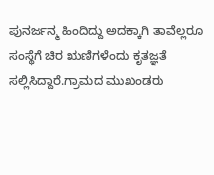ಪುನರ್ಜನ್ಮ ಹಿಂದಿದ್ದು ಅದಕ್ಕಾಗಿ ತಾವೆಲ್ಲರೂ ಸಂಸ್ಥೆಗೆ ಚಿರ ಋಣಿಗಳೆಂದು ಕೃತಜ್ಞತೆ ಸಲ್ಲಿಸಿದ್ದಾರೆ.ಗ್ರಾಮದ ಮುಖಂಡರು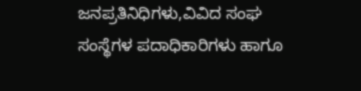ಜನಪ್ರತಿನಿಧಿಗಳು,ವಿವಿದ ಸಂಘ ಸಂಸ್ಥೆಗಳ ಪದಾಧಿಕಾರಿಗಳು ಹಾಗೂ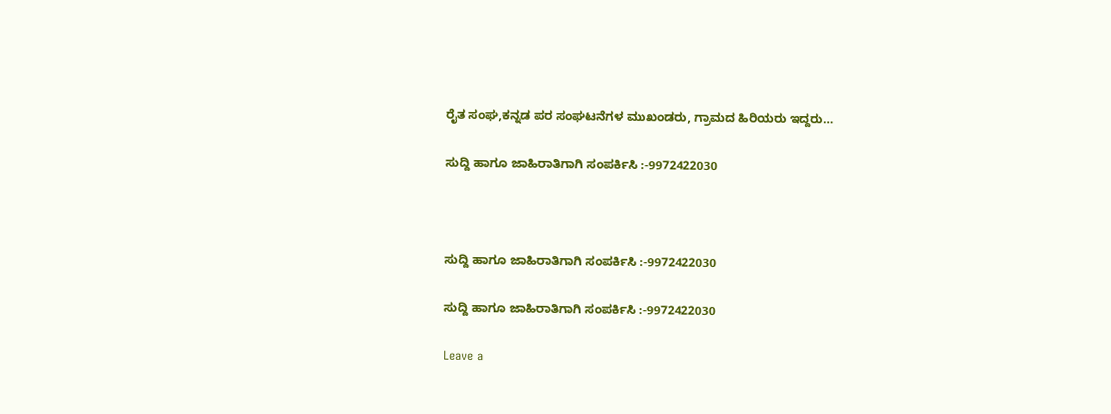ರೈತ ಸಂಘ,ಕನ್ನಡ ಪರ ಸಂಘಟನೆಗಳ ಮುಖಂಡರು, ಗ್ರಾಮದ ಹಿರಿಯರು ಇದ್ದರು…

ಸುದ್ದಿ ಹಾಗೂ ಜಾಹಿರಾತಿಗಾಗಿ ಸಂಪರ್ಕಿಸಿ :-9972422030



ಸುದ್ದಿ ಹಾಗೂ ಜಾಹಿರಾತಿಗಾಗಿ ಸಂಪರ್ಕಿಸಿ :-9972422030

ಸುದ್ದಿ ಹಾಗೂ ಜಾಹಿರಾತಿಗಾಗಿ ಸಂಪರ್ಕಿಸಿ :-9972422030

Leave a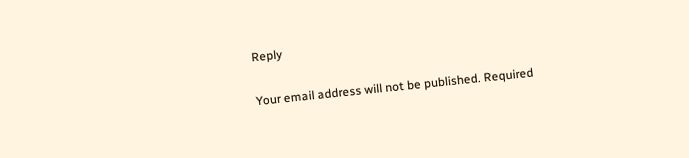Reply

Your email address will not be published. Required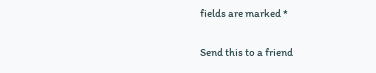fields are marked *

Send this to a friend